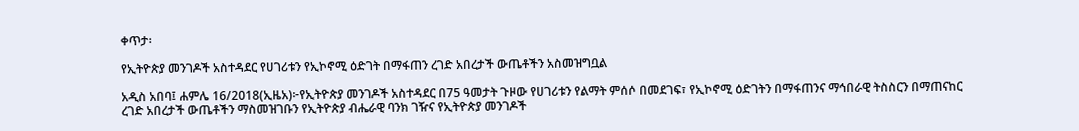ቀጥታ፡

የኢትዮጵያ መንገዶች አስተዳደር የሀገሪቱን የኢኮኖሚ ዕድገት በማፋጠን ረገድ አበረታች ውጤቶችን አስመዝግቧል

አዲስ አበባ፤ ሐምሌ 16/2018(ኢዜአ)፦የኢትዮጵያ መንገዶች አስተዳደር በ75 ዓመታት ጉዞው የሀገሪቱን የልማት ምሰሶ በመደገፍ፣ የኢኮኖሚ ዕድገትን በማፋጠንና ማኅበራዊ ትስስርን በማጠናከር ረገድ አበረታች ውጤቶችን ማስመዝገቡን የኢትዮጵያ ብሔራዊ ባንክ ገዥና የኢትዮጵያ መንገዶች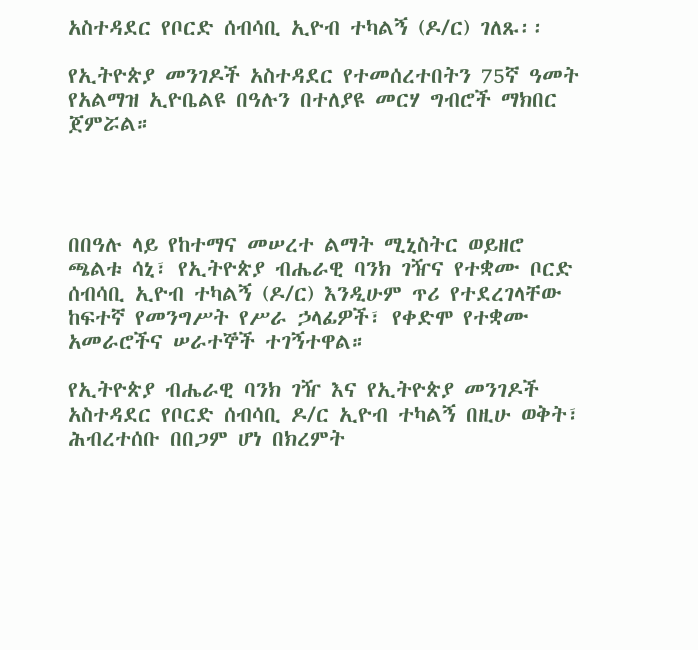አስተዳደር የቦርድ ሰብሳቢ ኢዮብ ተካልኝ (ዶ/ር) ገለጹ፡፡

የኢትዮጵያ መንገዶች አስተዳደር የተመሰረተበትን 75ኛ ዓመት የአልማዝ ኢዮቤልዩ በዓሉን በተለያዩ መርሃ ግብሮች ማክበር ጀምሯል።




በበዓሉ ላይ የከተማና መሠረተ ልማት ሚኒስትር ወይዘሮ ጫልቱ ሳኒ፣ የኢትዮጵያ ብሔራዊ ባንክ ገዥና የተቋሙ ቦርድ ሰብሳቢ ኢዮብ ተካልኝ (ዶ/ር) እንዲሁም ጥሪ የተደረገላቸው ከፍተኛ የመንግሥት የሥራ ኃላፊዎች፣ የቀድሞ የተቋሙ አመራሮችና ሠራተኞች ተገኝተዋል።

የኢትዮጵያ ብሔራዊ ባንክ ገዥ እና የኢትዮጵያ መንገዶች አስተዳደር የቦርድ ሰብሳቢ ዶ/ር ኢዮብ ተካልኝ በዚሁ ወቅት፣ ሕብረተሰቡ በበጋም ሆነ በክረምት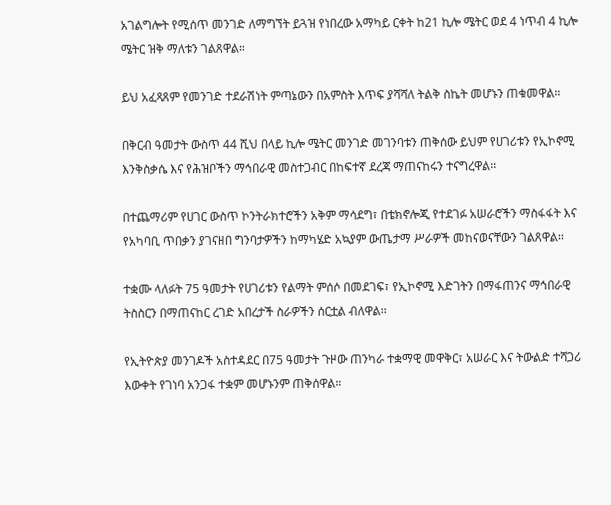አገልግሎት የሚሰጥ መንገድ ለማግኘት ይጓዝ የነበረው አማካይ ርቀት ከ21 ኪሎ ሜትር ወደ 4 ነጥብ 4 ኪሎ ሜትር ዝቅ ማለቱን ገልጸዋል።

ይህ አፈጻጸም የመንገድ ተደራሽነት ምጣኔውን በአምስት እጥፍ ያሻሻለ ትልቅ ስኬት መሆኑን ጠቁመዋል።

በቅርብ ዓመታት ውስጥ 44 ሺህ በላይ ኪሎ ሜትር መንገድ መገንባቱን ጠቅሰው ይህም የሀገሪቱን የኢኮኖሚ እንቅስቃሴ እና የሕዝቦችን ማኅበራዊ መስተጋብር በከፍተኛ ደረጃ ማጠናከሩን ተናግረዋል፡፡

በተጨማሪም የሀገር ውስጥ ኮንትራክተሮችን አቅም ማሳደግ፣ በቴክኖሎጂ የተደገፉ አሠራሮችን ማስፋፋት እና የአካባቢ ጥበቃን ያገናዘበ ግንባታዎችን ከማካሄድ አኳያም ውጤታማ ሥራዎች መከናወናቸውን ገልጸዋል፡፡

ተቋሙ ላለፉት 75 ዓመታት የሀገሪቱን የልማት ምሰሶ በመደገፍ፣ የኢኮኖሚ እድገትን በማፋጠንና ማኅበራዊ ትስስርን በማጠናከር ረገድ አበረታች ስራዎችን ሰርቷል ብለዋል፡፡

የኢትዮጵያ መንገዶች አስተዳደር በ75 ዓመታት ጉዞው ጠንካራ ተቋማዊ መዋቅር፣ አሠራር እና ትውልድ ተሻጋሪ እውቀት የገነባ አንጋፋ ተቋም መሆኑንም ጠቅሰዋል።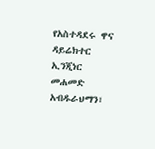የአስተዳደሩ ዋና ዳይሬክተር ኢንጂነር መሐመድ አብዱራህማን፣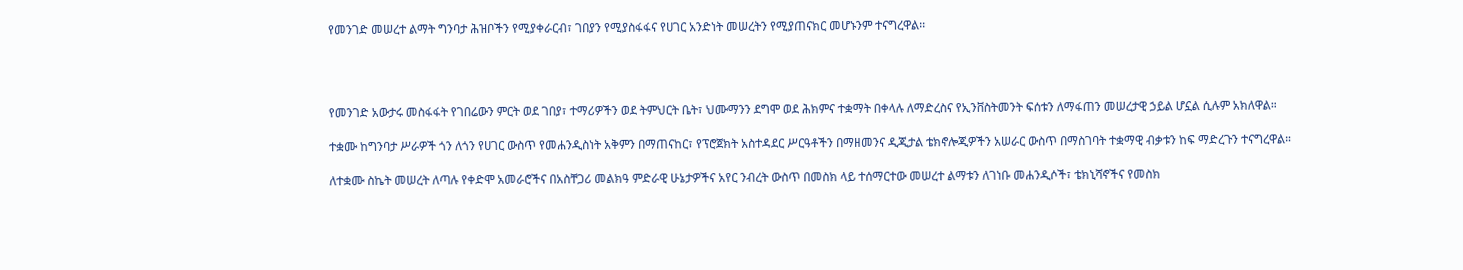የመንገድ መሠረተ ልማት ግንባታ ሕዝቦችን የሚያቀራርብ፣ ገበያን የሚያስፋፋና የሀገር አንድነት መሠረትን የሚያጠናክር መሆኑንም ተናግረዋል፡፡




የመንገድ አውታሩ መስፋፋት የገበሬውን ምርት ወደ ገበያ፣ ተማሪዎችን ወደ ትምህርት ቤት፣ ህሙማንን ደግሞ ወደ ሕክምና ተቋማት በቀላሉ ለማድረስና የኢንቨስትመንት ፍሰቱን ለማፋጠን መሠረታዊ ኃይል ሆኗል ሲሉም አክለዋል።

ተቋሙ ከግንባታ ሥራዎች ጎን ለጎን የሀገር ውስጥ የመሐንዲስነት አቅምን በማጠናከር፣ የፕሮጀክት አስተዳደር ሥርዓቶችን በማዘመንና ዲጂታል ቴክኖሎጂዎችን አሠራር ውስጥ በማስገባት ተቋማዊ ብቃቱን ከፍ ማድረጉን ተናግረዋል።

ለተቋሙ ስኬት መሠረት ለጣሉ የቀድሞ አመራሮችና በአስቸጋሪ መልክዓ ምድራዊ ሁኔታዎችና አየር ንብረት ውስጥ በመስክ ላይ ተሰማርተው መሠረተ ልማቱን ለገነቡ መሐንዲሶች፣ ቴክኒሻኖችና የመስክ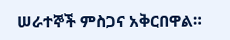ሠራተኞች ምስጋና አቅርበዋል።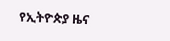የኢትዮጵያ ዜና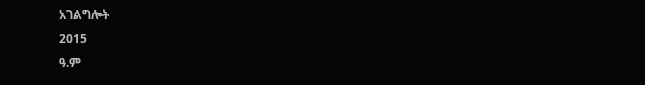አገልግሎት
2015
ዓ.ም